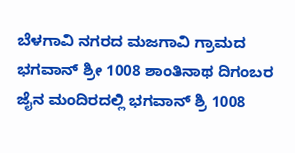ಬೆಳಗಾವಿ ನಗರದ ಮಜಗಾವಿ ಗ್ರಾಮದ ಭಗವಾನ್ ಶ್ರೀ 1008 ಶಾಂತಿನಾಥ ದಿಗಂಬರ ಜೈನ ಮಂದಿರದಲ್ಲಿ ಭಗವಾನ್ ಶ್ರಿ 1008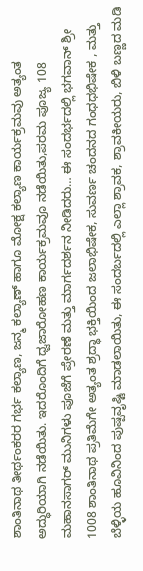ಶಾಂತಿನಾಥ ತೀರ್ಥಂಕರರ ಗರ್ಭ ಕಲ್ಯಾಣ, ಜನ್ಮ ಕಲ್ಯಾಣ್ ಹಾಗೂ ಮೋಕ್ಷ ಕಲ್ಯಾಣ ಕಾರ್ಯಕ್ರಮವು ಅತ್ಯಂತ ಅದ್ಧುರಿಯಾಗಿ ನಡೆಯಿತು. ಇದರೊಂದಿಗೆ ಧ್ವಜಾರೋಹಣ ಕಾರ್ಯಕ್ರಮವೂ ನಡೆಯಿತು,ಪರಮ ಪೂಜ್ಯ 108 ಮಹಾನಸಾಗರ್ ಮುನಿಗಳು ಪೂಜೆಗೆ ಪ್ರೇರಣೆ ಮತ್ತು ಮಾರ್ಗದರ್ಶನ ನೀಡಿದರು… ಈ ಸಂದರ್ಭದಲ್ಲಿ ಭಗವಾನ್ ಶ್ರೀ 1008 ಶಾಂತಿನಾಥ ಪ್ರತಿಮೆಗೇ ಅತ್ಯಂತ ಶ್ರದ್ಧಾ ಭಕ್ತಿಯಿಂದ ಜಲಾಭಿಷೇಕ, ಸುವರ್ಣ ಚಂದನದ ಗಂಧಧಭಿಷೇಕ , ಮತ್ತು ಬೆಳ್ಳಿಯ ಹೂವಿನಿಂದ ಪುಷ್ಪವೃಷ್ಟಿ ಮಾಡಲಾಯಿತು, ಈ ಸಂದರ್ಬದಲ್ಲಿ ಎಲ್ಲಾ ಶ್ರಾವಕ, ಶ್ರಾವಕೀಯರು, ಬಿಳಿ ಬಣ್ಣದ ಮಡಿ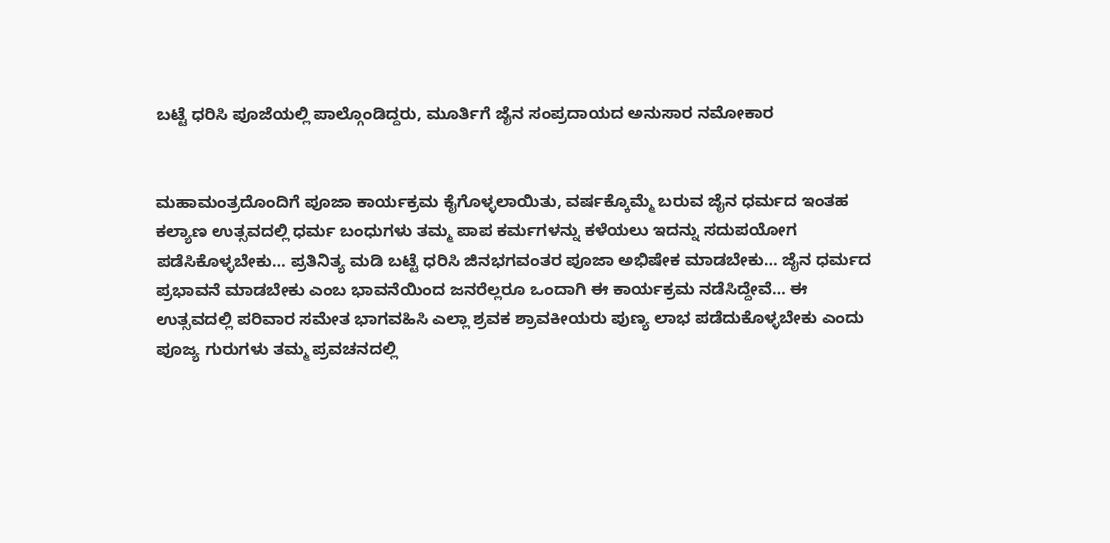ಬಟ್ಟೆ ಧರಿಸಿ ಪೂಜೆಯಲ್ಲಿ ಪಾಲ್ಗೊಂಡಿದ್ದರು, ಮೂರ್ತಿಗೆ ಜೈನ ಸಂಪ್ರದಾಯದ ಅನುಸಾರ ನಮೋಕಾರ


ಮಹಾಮಂತ್ರದೊಂದಿಗೆ ಪೂಜಾ ಕಾರ್ಯಕ್ರಮ ಕೈಗೊಳ್ಳಲಾಯಿತು, ವರ್ಷಕ್ಕೊಮ್ಮೆ ಬರುವ ಜೈನ ಧರ್ಮದ ಇಂತಹ ಕಲ್ಯಾಣ ಉತ್ಸವದಲ್ಲಿ ಧರ್ಮ ಬಂಧುಗಳು ತಮ್ಮ ಪಾಪ ಕರ್ಮಗಳನ್ನು ಕಳೆಯಲು ಇದನ್ನು ಸದುಪಯೋಗ ಪಡೆಸಿಕೊಳ್ಳಬೇಕು… ಪ್ರತಿನಿತ್ಯ ಮಡಿ ಬಟ್ಟೆ ಧರಿಸಿ ಜಿನಭಗವಂತರ ಪೂಜಾ ಅಭಿಷೇಕ ಮಾಡಬೇಕು… ಜೈನ ಧರ್ಮದ ಪ್ರಭಾವನೆ ಮಾಡಬೇಕು ಎಂಬ ಭಾವನೆಯಿಂದ ಜನರೆಲ್ಲರೂ ಒಂದಾಗಿ ಈ ಕಾರ್ಯಕ್ರಮ ನಡೆಸಿದ್ದೇವೆ… ಈ ಉತ್ಸವದಲ್ಲಿ ಪರಿವಾರ ಸಮೇತ ಭಾಗವಹಿಸಿ ಎಲ್ಲಾ ಶ್ರವಕ ಶ್ರಾವಕೀಯರು ಪುಣ್ಯ ಲಾಭ ಪಡೆದುಕೊಳ್ಳಬೇಕು ಎಂದು ಪೂಜ್ಯ ಗುರುಗಳು ತಮ್ಮ ಪ್ರವಚನದಲ್ಲಿ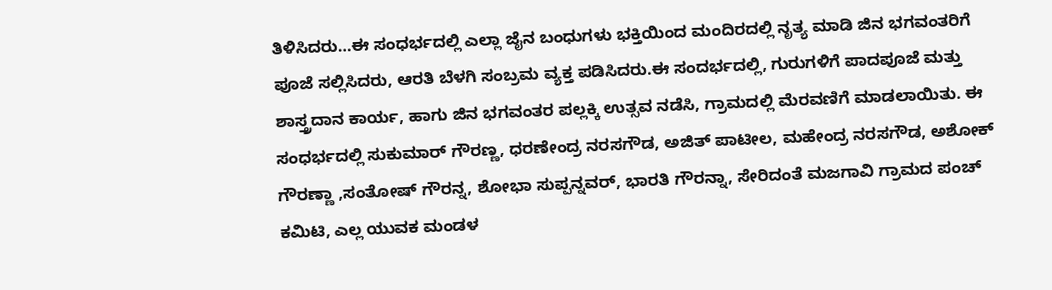ತಿಳಿಸಿದರು…ಈ ಸಂಧರ್ಭದಲ್ಲಿ ಎಲ್ಲಾ ಜೈನ ಬಂಧುಗಳು ಭಕ್ತಿಯಿಂದ ಮಂದಿರದಲ್ಲಿ ನೃತ್ಯ ಮಾಡಿ ಜಿನ ಭಗವಂತರಿಗೆ ಪೂಜೆ ಸಲ್ಲಿಸಿದರು, ಆರತಿ ಬೆಳಗಿ ಸಂಬ್ರಮ ವ್ಯಕ್ತ ಪಡಿಸಿದರು.ಈ ಸಂದರ್ಭದಲ್ಲಿ, ಗುರುಗಳಿಗೆ ಪಾದಪೂಜೆ ಮತ್ತು ಶಾಸ್ತ್ರದಾನ ಕಾರ್ಯ, ಹಾಗು ಜಿನ ಭಗವಂತರ ಪಲ್ಲಕ್ಕಿ ಉತ್ಸವ ನಡೆಸಿ, ಗ್ರಾಮದಲ್ಲಿ ಮೆರವಣಿಗೆ ಮಾಡಲಾಯಿತು. ಈ ಸಂಧರ್ಭದಲ್ಲಿ ಸುಕುಮಾರ್ ಗೌರಣ್ಣ, ಧರಣೇಂದ್ರ ನರಸಗೌಡ, ಅಜಿತ್ ಪಾಟೀಲ, ಮಹೇಂದ್ರ ನರಸಗೌಡ, ಅಶೋಕ್ ಗೌರಣ್ಣಾ ,ಸಂತೋಷ್ ಗೌರನ್ನ, ಶೋಭಾ ಸುಪ್ಪನ್ನವರ್, ಭಾರತಿ ಗೌರನ್ನಾ, ಸೇರಿದಂತೆ ಮಜಗಾವಿ ಗ್ರಾಮದ ಪಂಚ್ ಕಮಿಟಿ, ಎಲ್ಲ ಯುವಕ ಮಂಡಳ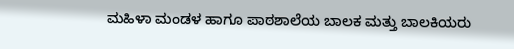ಮಹಿಳಾ ಮಂಡಳ ಹಾಗೂ ಪಾಠಶಾಲೆಯ ಬಾಲಕ ಮತ್ತು ಬಾಲಕಿಯರು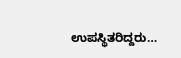ಉಪಸ್ಥಿತರಿದ್ದರು…